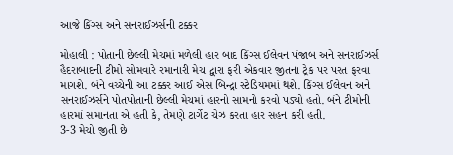આજે કિંગ્સ અને સનરાઈઝર્સની ટક્કર

મોહાલી : પોતાની છેલ્લી મેચમાં મળેલી હાર બાદ કિંગ્સ ઈલેવન પંજાબ અને સનરાઈઝર્સ હૈદરાબાદની ટીમો સોમવારે રમાનારી મેચ દ્વારા ફરી એકવાર જીતના ટ્રેક પર પરત ફરવા માગશે. બંને વચ્ચેની આ ટક્કર આઈ એસ બિન્દ્રા સ્ટેડિયમમાં થશે. કિંગ્સ ઈલેવન અને સનરાઈઝર્સને પોતપોતાની છેલ્લી મેચમાં હારનો સામનો કરવો પડ્યો હતો. બંને ટીમોની હારમાં સમાનતા એ હતી કે, તેમણે ટાર્ગેટ ચેઝ કરતા હાર સહન કરી હતી.
3-3 મેચો જીતી છે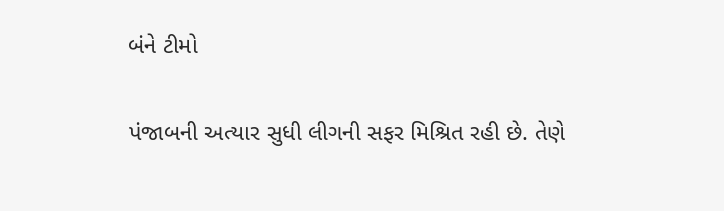બંને ટીમો

પંજાબની અત્યાર સુધી લીગની સફર મિશ્રિત રહી છે. તેણે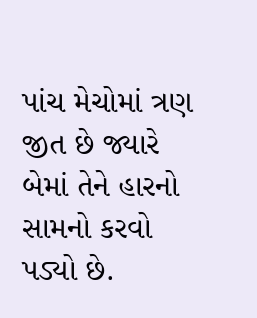પાંચ મેચોમાં ત્રણ જીત છે જ્યારે બેમાં તેને હારનો સામનો કરવો પડ્યો છે.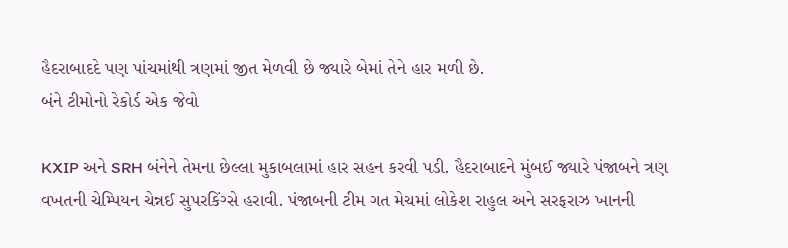હૈદરાબાદદે પણ પાંચમાંથી ત્રણમાં જીત મેળવી છે જ્યારે બેમાં તેને હાર મળી છે.
બંને ટીમોનો રેકોર્ડ એક જેવો

KXIP અને SRH બંનેને તેમના છેલ્લા મુકાબલામાં હાર સહન કરવી પડી. હૈદરાબાદને મુંબઈ જ્યારે પંજાબને ત્રણ વખતની ચેમ્પિયન ચેન્નઈ સુપરકિંગ્સે હરાવી. પંજાબની ટીમ ગત મેચમાં લોકેશ રાહુલ અને સરફરાઝ ખાનની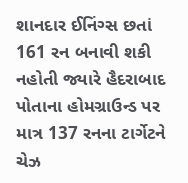શાનદાર ઈનિંગ્સ છતાં 161 રન બનાવી શકી નહોતી જ્યારે હૈદરાબાદ પોતાના હોમગ્રાઉન્ડ પર માત્ર 137 રનના ટાર્ગેટને ચેઝ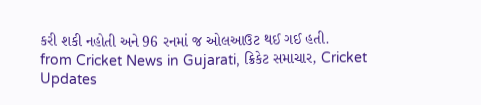કરી શકી નહોતી અને 96 રનમાં જ ઓલઆઉટ થઈ ગઈ હતી.
from Cricket News in Gujarati, ક્રિકેટ સમાચાર, Cricket Updates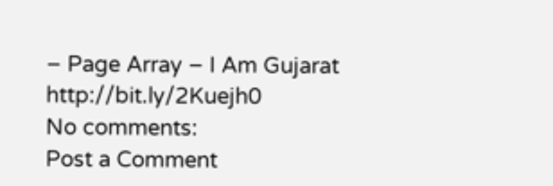– Page Array – I Am Gujarat http://bit.ly/2Kuejh0
No comments:
Post a Comment